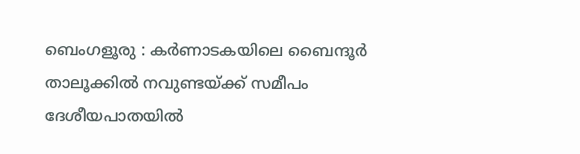ബെംഗളൂരു : കർണാടകയിലെ ബൈന്ദൂർ താലൂക്കിൽ നവുണ്ടയ്ക്ക് സമീപം ദേശീയപാതയിൽ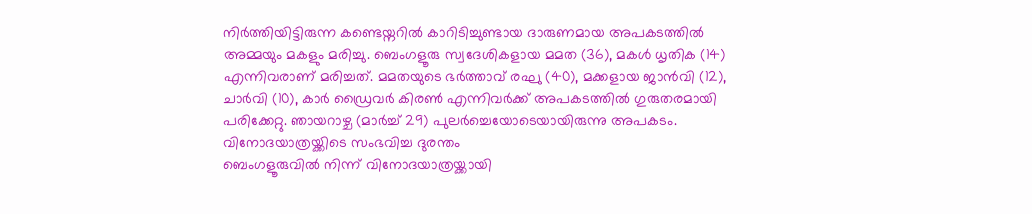നിർത്തിയിട്ടിരുന്ന കണ്ടെയ്നറിൽ കാറിടിച്ചുണ്ടായ ദാരുണമായ അപകടത്തിൽ അമ്മയും മകളും മരിച്ചു. ബെംഗളൂരു സ്വദേശികളായ മമത (36), മകൾ ധൃതിക (14) എന്നിവരാണ് മരിച്ചത്. മമതയുടെ ഭർത്താവ് രഘു (40), മക്കളായ ജാൻവി (12), ചാർവി (10), കാർ ഡ്രൈവർ കിരൺ എന്നിവർക്ക് അപകടത്തിൽ ഗുരുതരമായി പരിക്കേറ്റു. ഞായറാഴ്ച (മാർച്ച് 29) പുലർച്ചെയോടെയായിരുന്നു അപകടം.
വിനോദയാത്രയ്ക്കിടെ സംഭവിച്ച ദുരന്തം
ബെംഗളൂരുവിൽ നിന്ന് വിനോദയാത്രയ്ക്കായി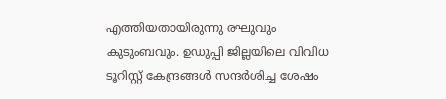എത്തിയതായിരുന്നു രഘുവും കുടുംബവും. ഉഡുപ്പി ജില്ലയിലെ വിവിധ ടൂറിസ്റ്റ് കേന്ദ്രങ്ങൾ സന്ദർശിച്ച ശേഷം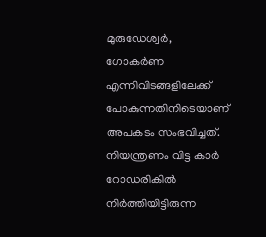മുരുഡേശ്വർ, ഗോകർണ എന്നിവിടങ്ങളിലേക്ക് പോകുന്നതിനിടെയാണ് അപകടം സംഭവിച്ചത്. നിയന്ത്രണം വിട്ട കാർ റോഡരികിൽ നിർത്തിയിട്ടിരുന്ന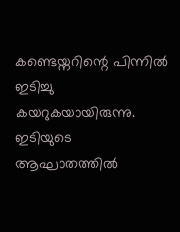കണ്ടെയ്നറിന്റെ പിന്നിൽ ഇടിച്ചു കയറുകയായിരുന്നു. ഇടിയുടെ ആഘാതത്തിൽ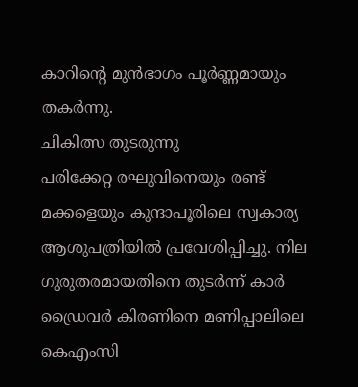കാറിന്റെ മുൻഭാഗം പൂർണ്ണമായും തകർന്നു.
ചികിത്സ തുടരുന്നു
പരിക്കേറ്റ രഘുവിനെയും രണ്ട് മക്കളെയും കുന്ദാപൂരിലെ സ്വകാര്യ ആശുപത്രിയിൽ പ്രവേശിപ്പിച്ചു. നില ഗുരുതരമായതിനെ തുടർന്ന് കാർ ഡ്രൈവർ കിരണിനെ മണിപ്പാലിലെ കെഎംസി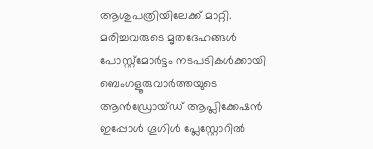ആശുപത്രിയിലേക്ക് മാറ്റി. മരിച്ചവരുടെ മൃതദേഹങ്ങൾ പോസ്റ്റ്മോർട്ടം നടപടികൾക്കായി
ബെംഗളൂരുവാർത്തയുടെ ആൻഡ്രോയ്ഡ് ആപ്ലിക്കേഷൻ ഇപ്പോൾ ഗൂഗിൾ പ്ലേസ്റ്റോറിൽ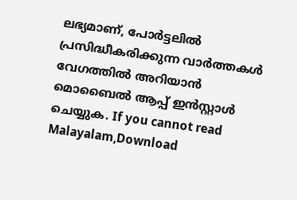ലഭ്യമാണ്, പോർട്ടലിൽ പ്രസിദ്ധീകരിക്കുന്ന വാർത്തകൾ വേഗത്തിൽ അറിയാൻ മൊബൈൽ ആപ്പ് ഇൻസ്റ്റാൾ ചെയ്യുക. If you cannot read Malayalam,Download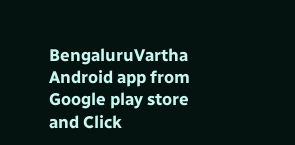BengaluruVartha Android app from Google play store and Click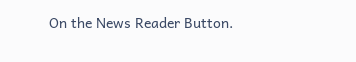On the News Reader Button.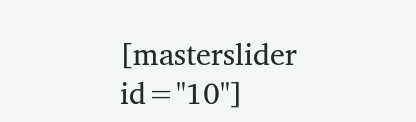[masterslider id="10"]